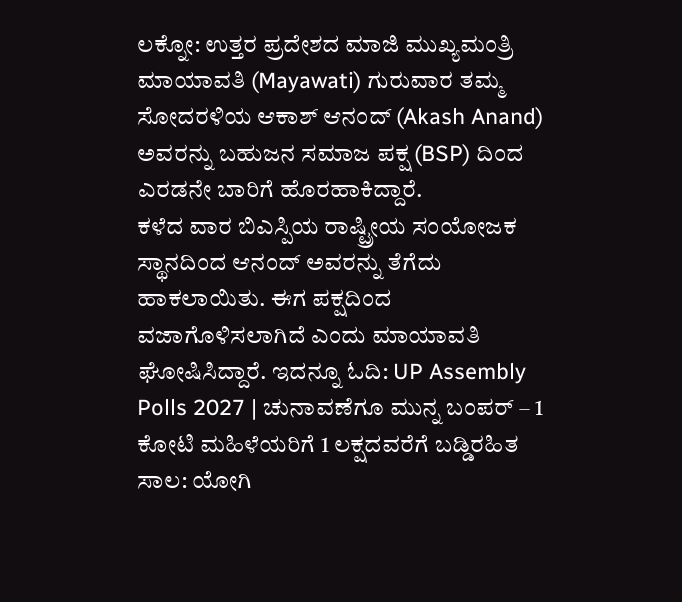ಲಕ್ನೋ: ಉತ್ತರ ಪ್ರದೇಶದ ಮಾಜಿ ಮುಖ್ಯಮಂತ್ರಿ ಮಾಯಾವತಿ (Mayawati) ಗುರುವಾರ ತಮ್ಮ ಸೋದರಳಿಯ ಆಕಾಶ್ ಆನಂದ್ (Akash Anand) ಅವರನ್ನು ಬಹುಜನ ಸಮಾಜ ಪಕ್ಷ (BSP) ದಿಂದ ಎರಡನೇ ಬಾರಿಗೆ ಹೊರಹಾಕಿದ್ದಾರೆ.
ಕಳೆದ ವಾರ ಬಿಎಸ್ಪಿಯ ರಾಷ್ಟ್ರೀಯ ಸಂಯೋಜಕ ಸ್ಥಾನದಿಂದ ಆನಂದ್ ಅವರನ್ನು ತೆಗೆದು ಹಾಕಲಾಯಿತು. ಈಗ ಪಕ್ಷದಿಂದ ವಜಾಗೊಳಿಸಲಾಗಿದೆ ಎಂದು ಮಾಯಾವತಿ ಘೋಷಿಸಿದ್ದಾರೆ. ಇದನ್ನೂ ಓದಿ: UP Assembly Polls 2027 | ಚುನಾವಣೆಗೂ ಮುನ್ನ ಬಂಪರ್ – 1 ಕೋಟಿ ಮಹಿಳೆಯರಿಗೆ 1 ಲಕ್ಷದವರೆಗೆ ಬಡ್ಡಿರಹಿತ ಸಾಲ: ಯೋಗಿ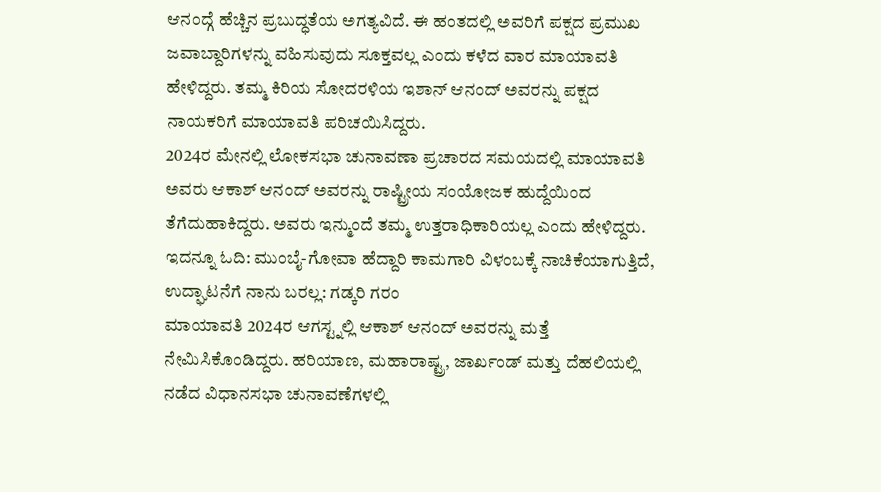ಆನಂದ್ಗೆ ಹೆಚ್ಚಿನ ಪ್ರಬುದ್ಧತೆಯ ಅಗತ್ಯವಿದೆ. ಈ ಹಂತದಲ್ಲಿ ಅವರಿಗೆ ಪಕ್ಷದ ಪ್ರಮುಖ ಜವಾಬ್ದಾರಿಗಳನ್ನು ವಹಿಸುವುದು ಸೂಕ್ತವಲ್ಲ ಎಂದು ಕಳೆದ ವಾರ ಮಾಯಾವತಿ ಹೇಳಿದ್ದರು. ತಮ್ಮ ಕಿರಿಯ ಸೋದರಳಿಯ ಇಶಾನ್ ಆನಂದ್ ಅವರನ್ನು ಪಕ್ಷದ ನಾಯಕರಿಗೆ ಮಾಯಾವತಿ ಪರಿಚಯಿಸಿದ್ದರು.
2024ರ ಮೇನಲ್ಲಿ ಲೋಕಸಭಾ ಚುನಾವಣಾ ಪ್ರಚಾರದ ಸಮಯದಲ್ಲಿ ಮಾಯಾವತಿ ಅವರು ಆಕಾಶ್ ಆನಂದ್ ಅವರನ್ನು ರಾಷ್ಟ್ರೀಯ ಸಂಯೋಜಕ ಹುದ್ದೆಯಿಂದ ತೆಗೆದುಹಾಕಿದ್ದರು. ಅವರು ಇನ್ಮುಂದೆ ತಮ್ಮ ಉತ್ತರಾಧಿಕಾರಿಯಲ್ಲ ಎಂದು ಹೇಳಿದ್ದರು. ಇದನ್ನೂ ಓದಿ: ಮುಂಬೈ-ಗೋವಾ ಹೆದ್ದಾರಿ ಕಾಮಗಾರಿ ವಿಳಂಬಕ್ಕೆ ನಾಚಿಕೆಯಾಗುತ್ತಿದೆ, ಉದ್ಘಾಟನೆಗೆ ನಾನು ಬರಲ್ಲ: ಗಡ್ಕರಿ ಗರಂ
ಮಾಯಾವತಿ 2024ರ ಆಗಸ್ಟ್ನಲ್ಲಿ ಆಕಾಶ್ ಆನಂದ್ ಅವರನ್ನು ಮತ್ತೆ ನೇಮಿಸಿಕೊಂಡಿದ್ದರು. ಹರಿಯಾಣ, ಮಹಾರಾಷ್ಟ್ರ, ಜಾರ್ಖಂಡ್ ಮತ್ತು ದೆಹಲಿಯಲ್ಲಿ ನಡೆದ ವಿಧಾನಸಭಾ ಚುನಾವಣೆಗಳಲ್ಲಿ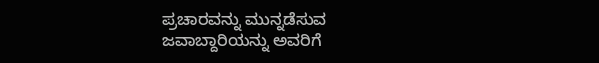ಪ್ರಚಾರವನ್ನು ಮುನ್ನಡೆಸುವ ಜವಾಬ್ದಾರಿಯನ್ನು ಅವರಿಗೆ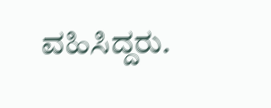ವಹಿಸಿದ್ದರು.